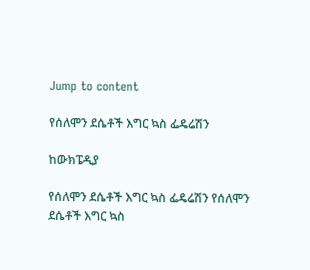Jump to content

የሰለሞን ደሴቶች እግር ኳስ ፌዴሬሽን

ከውክፔዲያ

የሰለሞን ደሴቶች እግር ኳስ ፌዴሬሽን የሰለሞን ደሴቶች እግር ኳስ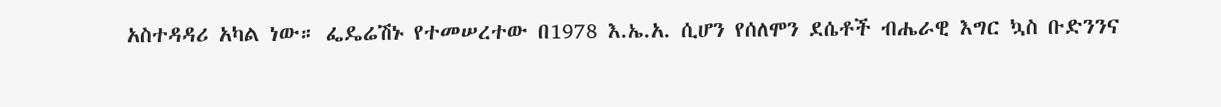አስተዳዳሪ አካል ነው። ፌዴሬሽኑ የተመሠረተው በ1978 እ.ኤ.አ. ሲሆን የሰለሞን ደሴቶች ብሔራዊ እግር ኳስ ቡድንንና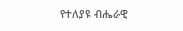የተለያዩ ብሔራዊ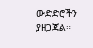ውድድሮችን ያዘጋጃል።